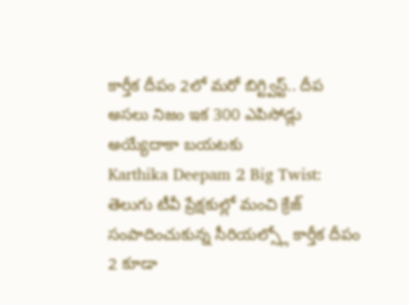కార్తీక దీపం 2లో మరో బిగ్ట్విస్ట్.. దీప అసలు నిజం ఇక 300 ఎపిసోడ్లు అయ్యేదాకా బయటకు
Karthika Deepam 2 Big Twist: తెలుగు టీవీ ప్రేక్షకుల్లో మంచి క్రేజ్ సంపాదించుకున్న సీరియల్స్లో కార్తీక దీపం 2 కూడా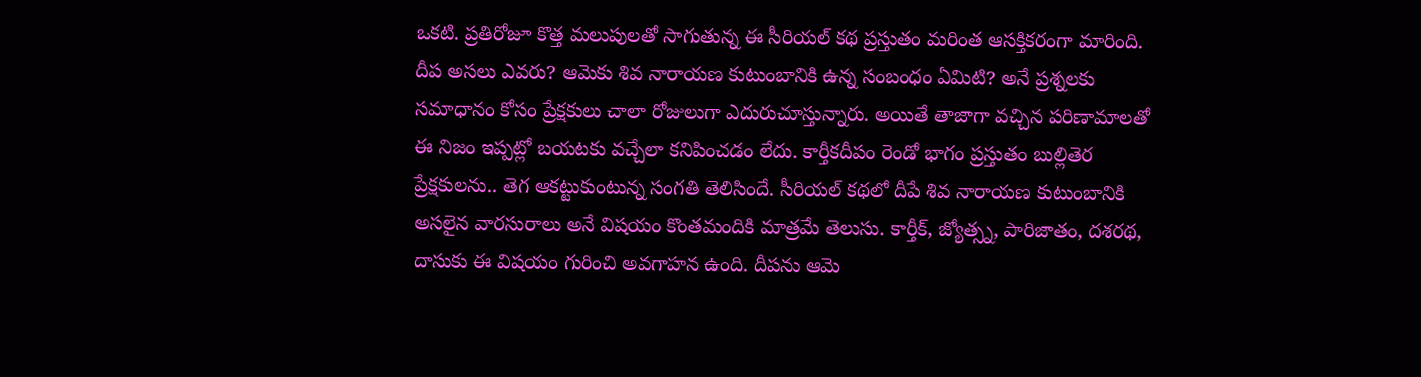ఒకటి. ప్రతిరోజూ కొత్త మలుపులతో సాగుతున్న ఈ సీరియల్ కథ ప్రస్తుతం మరింత ఆసక్తికరంగా మారింది. దీప అసలు ఎవరు? ఆమెకు శివ నారాయణ కుటుంబానికి ఉన్న సంబంధం ఏమిటి? అనే ప్రశ్నలకు సమాధానం కోసం ప్రేక్షకులు చాలా రోజులుగా ఎదురుచూస్తున్నారు. అయితే తాజాగా వచ్చిన పరిణామాలతో ఈ నిజం ఇప్పట్లో బయటకు వచ్చేలా కనిపించడం లేదు. కార్తీకదీపం రెండో భాగం ప్రస్తుతం బుల్లితెర ప్రేక్షకులను.. తెగ ఆకట్టుకుంటున్న సంగతి తెలిసిందే. సీరియల్ కథలో దీపే శివ నారాయణ కుటుంబానికి అసలైన వారసురాలు అనే విషయం కొంతమందికి మాత్రమే తెలుసు. కార్తీక్, జ్యోత్స్న, పారిజాతం, దశరథ, దాసుకు ఈ విషయం గురించి అవగాహన ఉంది. దీపను ఆమె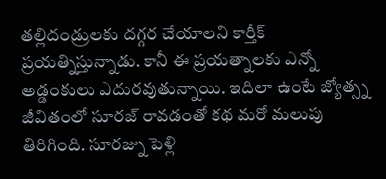తల్లిదండ్రులకు దగ్గర చేయాలని కార్తీక్ ప్రయత్నిస్తున్నాడు. కానీ ఈ ప్రయత్నాలకు ఎన్నో అడ్డంకులు ఎదురవుతున్నాయి. ఇదిలా ఉంటే జ్యోత్స్న జీవితంలో సూరజ్ రావడంతో కథ మరో మలుపు తిరిగింది. సూరజ్ను పెళ్లి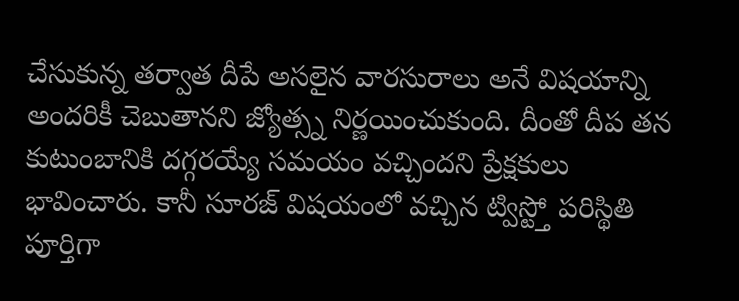చేసుకున్న తర్వాత దీపే అసలైన వారసురాలు అనే విషయాన్ని అందరికీ చెబుతానని జ్యోత్స్న నిర్ణయించుకుంది. దీంతో దీప తన కుటుంబానికి దగ్గరయ్యే సమయం వచ్చిందని ప్రేక్షకులు భావించారు. కానీ సూరజ్ విషయంలో వచ్చిన ట్విస్ట్తో పరిస్థితి పూర్తిగా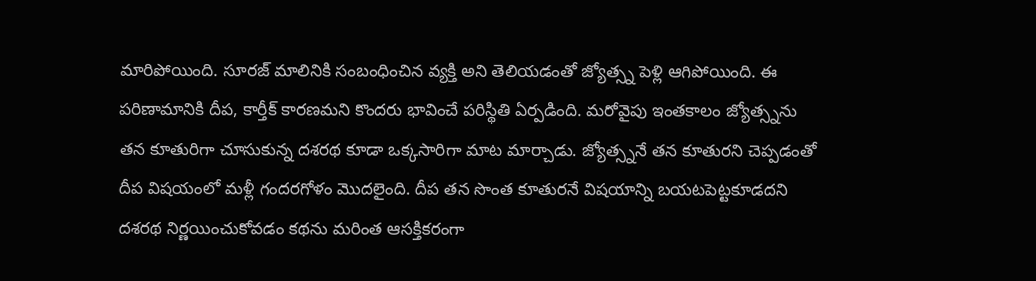మారిపోయింది. సూరజ్ మాలినికి సంబంధించిన వ్యక్తి అని తెలియడంతో జ్యోత్స్న పెళ్లి ఆగిపోయింది. ఈ పరిణామానికి దీప, కార్తీక్ కారణమని కొందరు భావించే పరిస్థితి ఏర్పడింది. మరోవైపు ఇంతకాలం జ్యోత్స్నను తన కూతురిగా చూసుకున్న దశరథ కూడా ఒక్కసారిగా మాట మార్చాడు. జ్యోత్స్ననే తన కూతురని చెప్పడంతో దీప విషయంలో మళ్లీ గందరగోళం మొదలైంది. దీప తన సొంత కూతురనే విషయాన్ని బయటపెట్టకూడదని దశరథ నిర్ణయించుకోవడం కథను మరింత ఆసక్తికరంగా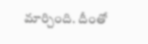మార్చింది. దీంతో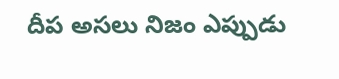దీప అసలు నిజం ఎప్పుడు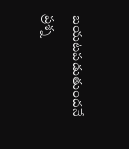బయటపడుతుందనే ప్రశ్న